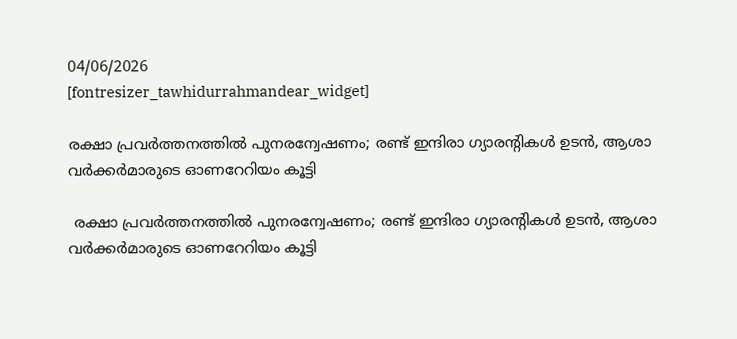04/06/2026
[fontresizer_tawhidurrahmandear_widget]

രക്ഷാ പ്രവർത്തനത്തിൽ പുനരന്വേഷണം; രണ്ട് ഇന്ദിരാ ഗ്യാരന്റികൾ ഉടൻ, ആശാ വർക്കർമാരുടെ ഓണറേറിയം കൂട്ടി

 രക്ഷാ പ്രവർത്തനത്തിൽ പുനരന്വേഷണം; രണ്ട് ഇന്ദിരാ ഗ്യാരന്റികൾ ഉടൻ, ആശാ വർക്കർമാരുടെ ഓണറേറിയം കൂട്ടി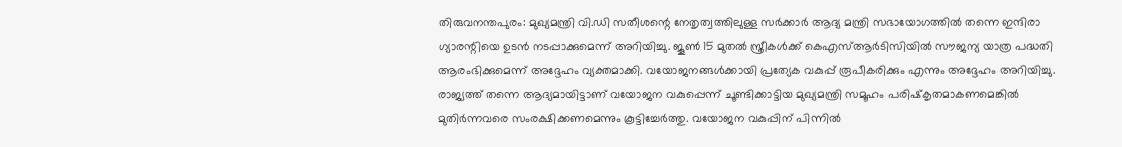തിരുവനന്തപുരം: മുഖ്യമന്ത്രി വി.ഡി സതീശന്റെ നേതൃത്വത്തിലുള്ള സർക്കാർ ആദ്യ മന്ത്രി സഭായോഗത്തിൽ തന്നെ ഇന്ദിരാ ഗ്യാരന്റിയെ ഉടൻ നടപ്പാക്കുമെന്ന് അറിയിച്ചു. ജൂൺ 15 മുതൽ സ്ത്രീകൾക്ക് കെഎസ്ആർടിസിയിൽ സൗജന്യ യാത്ര പദ്ധതി ആരംഭിക്കുമെന്ന് അദ്ദേഹം വ്യക്തമാക്കി. വയോജനങ്ങൾക്കായി പ്രത്യേക വകുപ്പ് രൂപീകരിക്കും എന്നും അദ്ദേഹം അറിയിച്ചു. രാജ്യത്ത് തന്നെ ആദ്യമായിട്ടാണ് വയോജന വകുപ്പെന്ന് ചൂണ്ടിക്കാട്ടിയ മുഖ്യമന്ത്രി സമൂഹം പരിഷ്‌കൃതമാകണമെങ്കിൽ മുതിർന്നവരെ സംരക്ഷിക്കണമെന്നും കൂട്ടിച്ചേർത്തു. വയോജന വകുപ്പിന് പിന്നിൽ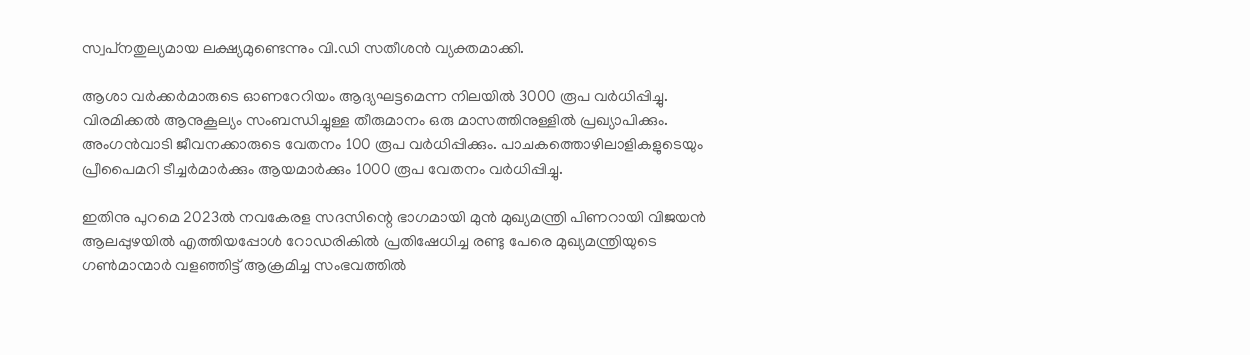സ്വപ്‌നതുല്യമായ ലക്ഷ്യമുണ്ടെന്നും വി.ഡി സതീശൻ വ്യക്തമാക്കി.

ആശാ വർക്കർമാരുടെ ഓണറേറിയം ആദ്യഘട്ടമെന്ന നിലയിൽ 3000 രൂപ വർധിപ്പിച്ചു. വിരമിക്കൽ ആനുകൂല്യം സംബന്ധിച്ചുള്ള തീരുമാനം ഒരു മാസത്തിനുള്ളിൽ പ്രഖ്യാപിക്കും. അംഗൻവാടി ജീവനക്കാരുടെ വേതനം 100 രൂപ വർധിപ്പിക്കും. പാചകത്തൊഴിലാളികളുടെയും പ്രീപൈമറി ടീച്ചർമാർക്കും ആയമാർക്കും 1000 രൂപ വേതനം വർധിപ്പിച്ചു.

ഇതിനു പുറമെ 2023ൽ നവകേരള സദസിന്റെ ഭാഗമായി മുൻ മുഖ്യമന്ത്രി പിണറായി വിജയൻ ആലപ്പുഴയിൽ എത്തിയപ്പോൾ റോഡരികിൽ പ്രതിഷേധിച്ച രണ്ടു പേരെ മുഖ്യമന്ത്രിയുടെ ഗൺമാന്മാർ വളഞ്ഞിട്ട് ആക്രമിച്ച സംഭവത്തിൽ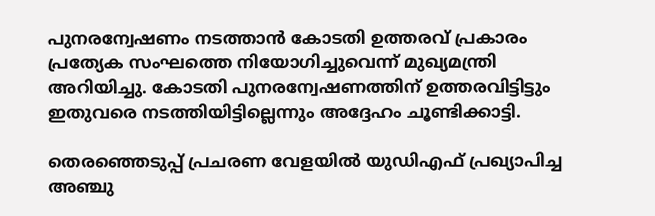പുനരന്വേഷണം നടത്താൻ കോടതി ഉത്തരവ് പ്രകാരം പ്രത്യേക സംഘത്തെ നിയോഗിച്ചുവെന്ന് മുഖ്യമന്ത്രി അറിയിച്ചു. കോടതി പുനരന്വേഷണത്തിന് ഉത്തരവിട്ടിട്ടും ഇതുവരെ നടത്തിയിട്ടില്ലെന്നും അദ്ദേഹം ചൂണ്ടിക്കാട്ടി.

തെരഞ്ഞെടുപ്പ് പ്രചരണ വേളയിൽ യുഡിഎഫ് പ്രഖ്യാപിച്ച അഞ്ചു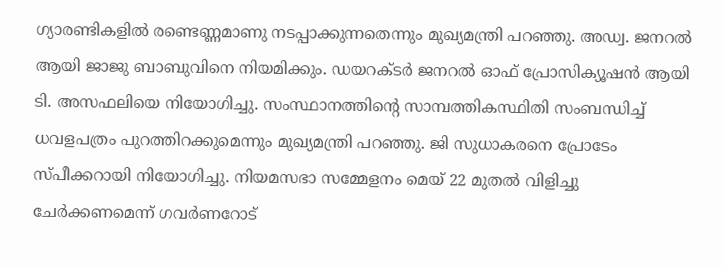ഗ്യാരണ്ടികളിൽ രണ്ടെണ്ണമാണു നടപ്പാക്കുന്നതെന്നും മുഖ്യമന്ത്രി പറഞ്ഞു. അഡ്വ. ജനറൽ ആയി ജാജു ബാബുവിനെ നിയമിക്കും. ഡയറക്ടർ ജനറൽ ഓഫ് പ്രോസിക്യൂഷൻ ആയി ടി. അസഫലിയെ നിയോഗിച്ചു. സംസ്ഥാനത്തിന്റെ സാമ്പത്തികസ്ഥിതി സംബന്ധിച്ച് ധവളപത്രം പുറത്തിറക്കുമെന്നും മുഖ്യമന്ത്രി പറഞ്ഞു. ജി സുധാകരനെ പ്രോടേം സ്പീക്കറായി നിയോഗിച്ചു. നിയമസഭാ സമ്മേളനം മെയ് 22 മുതൽ വിളിച്ചു ചേർക്കണമെന്ന് ഗവർണറോട്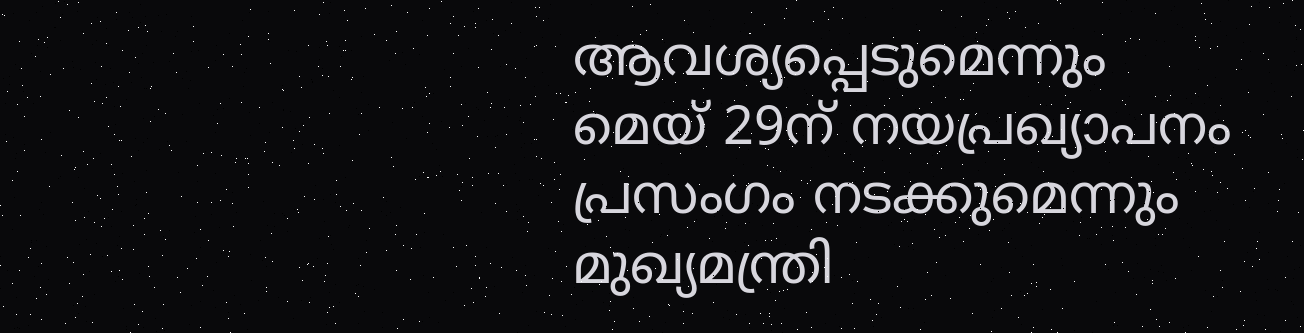ആവശ്യപ്പെടുമെന്നും മെയ് 29ന് നയപ്രഖ്യാപനം പ്രസംഗം നടക്കുമെന്നും മുഖ്യമന്ത്രി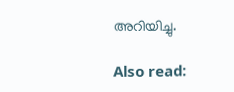അറിയിച്ചു.

Also read: